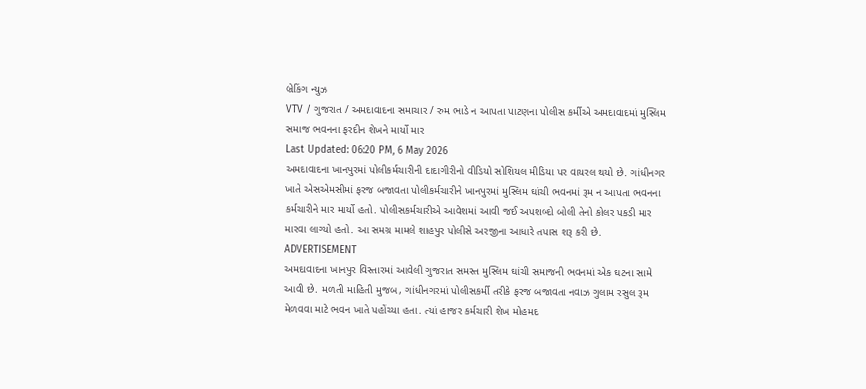બ્રેકિંગ ન્યુઝ
VTV / ગુજરાત / અમદાવાદના સમાચાર / રુમ ભાડે ન આપતા પાટણના પોલીસ કર્મીએ અમદાવાદમાં મુસ્લિમ સમાજ ભવનના ફરદીન શેખને માર્યો માર
Last Updated: 06:20 PM, 6 May 2026
અમદાવાદના ખાનપુરમાં પોલીકર્મચારીની દાદાગીરીનો વીડિયો સોશિયલ મીડિયા પર વાયરલ થયો છે. ગાંધીનગર ખાતે એસએમસીમાં ફરજ બજાવતા પોલીકર્મચારીને ખાનપુરમાં મુસ્લિમ ઘાંચી ભવનમાં રૂમ ન આપતા ભવનના કર્મચારીને માર માર્યો હતો. પોલીસકર્મચારીએ આવેશમાં આવી જઈ અપશબ્દો બોલી તેનો કોલર પકડી માર મારવા લાગ્યો હતો. આ સમગ્ર મામલે શાહપુર પોલીસે અરજીના આધારે તપાસ શરૂ કરી છે.
ADVERTISEMENT
અમદાવાદના ખાનપુર વિસ્તારમાં આવેલી ગુજરાત સમસ્ત મુસ્લિમ ઘાંચી સમાજની ભવનમાં એક ઘટના સામે આવી છે. મળતી માહિતી મુજબ, ગાંધીનગરમાં પોલીસકર્મી તરીકે ફરજ બજાવતા નવાઝ ગુલામ રસુલ રૂમ મેળવવા માટે ભવન ખાતે પહોંચ્યા હતા. ત્યાં હાજર કર્મચારી શેખ મોહમદ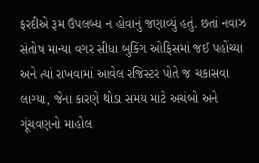ફરદીએ રૂમ ઉપલબ્ધ ન હોવાનું જણાવ્યું હતું. છતાં નવાઝ સંતોષ માન્યા વગર સીધા બુકિંગ ઓફિસમાં જઈ પહોંચ્યા અને ત્યાં રાખવામાં આવેલ રજિસ્ટર પોતે જ ચકાસવા લાગ્યા, જેના કારણે થોડા સમય માટે અચંબો અને ગૂંચવણનો માહોલ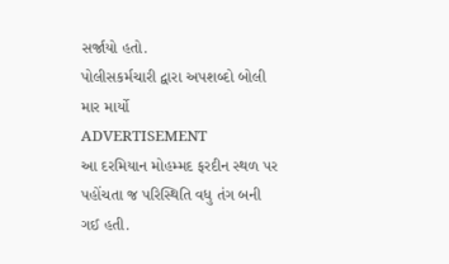સર્જાયો હતો.
પોલીસકર્મચારી દ્વારા અપશબ્દો બોલી માર માર્યો
ADVERTISEMENT
આ દરમિયાન મોહમ્મદ ફરદીન સ્થળ પર પહોંચતા જ પરિસ્થિતિ વધુ તંગ બની ગઈ હતી.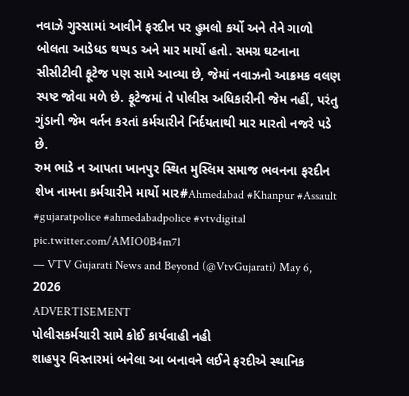નવાઝે ગુસ્સામાં આવીને ફરદીન પર હુમલો કર્યો અને તેને ગાળો બોલતા આડેધડ થપ્પડ અને માર માર્યો હતો. સમગ્ર ઘટનાના સીસીટીવી ફૂટેજ પણ સામે આવ્યા છે, જેમાં નવાઝનો આક્રમક વલણ સ્પષ્ટ જોવા મળે છે. ફૂટેજમાં તે પોલીસ અધિકારીની જેમ નહીં, પરંતુ ગુંડાની જેમ વર્તન કરતાં કર્મચારીને નિર્દયતાથી માર મારતો નજરે પડે છે.
રુમ ભાડે ન આપતા ખાનપુર સ્થિત મુસ્લિમ સમાજ ભવનના ફરદીન શેખ નામના કર્મચારીને માર્યો માર#Ahmedabad #Khanpur #Assault #gujaratpolice #ahmedabadpolice #vtvdigital pic.twitter.com/AMIO0B4m7l
— VTV Gujarati News and Beyond (@VtvGujarati) May 6, 2026
ADVERTISEMENT
પોલીસકર્મચારી સામે કોઈ કાર્યવાહી નહી
શાહપુર વિસ્તારમાં બનેલા આ બનાવને લઈને ફરદીએ સ્થાનિક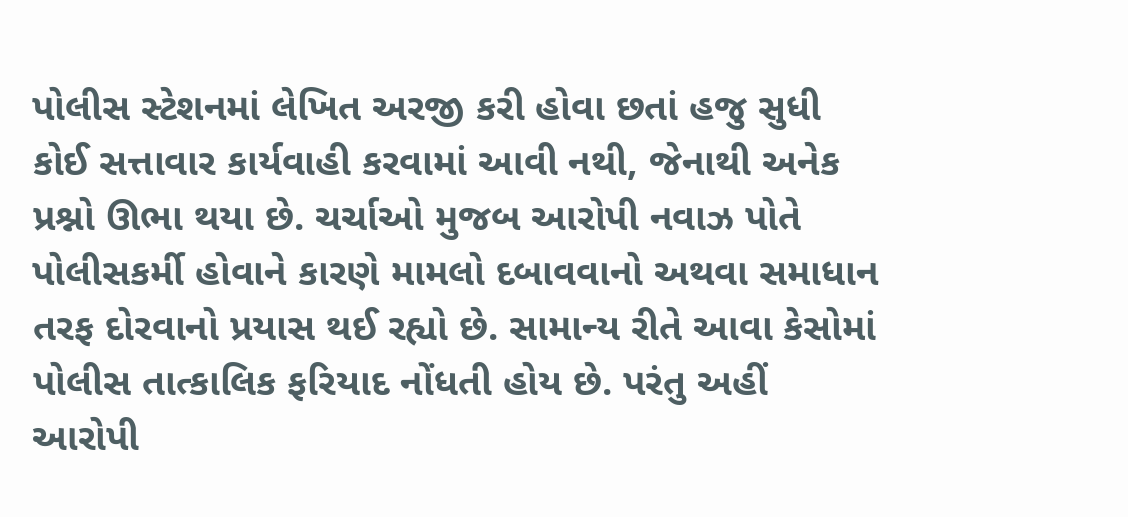પોલીસ સ્ટેશનમાં લેખિત અરજી કરી હોવા છતાં હજુ સુધી કોઈ સત્તાવાર કાર્યવાહી કરવામાં આવી નથી, જેનાથી અનેક પ્રશ્નો ઊભા થયા છે. ચર્ચાઓ મુજબ આરોપી નવાઝ પોતે પોલીસકર્મી હોવાને કારણે મામલો દબાવવાનો અથવા સમાધાન તરફ દોરવાનો પ્રયાસ થઈ રહ્યો છે. સામાન્ય રીતે આવા કેસોમાં પોલીસ તાત્કાલિક ફરિયાદ નોંધતી હોય છે. પરંતુ અહીં આરોપી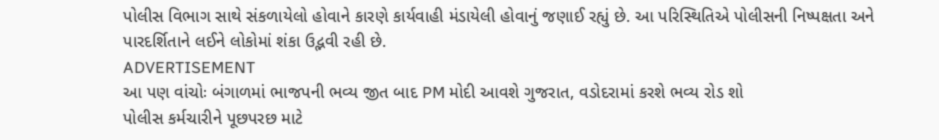પોલીસ વિભાગ સાથે સંકળાયેલો હોવાને કારણે કાર્યવાહી મંડાયેલી હોવાનું જણાઈ રહ્યું છે. આ પરિસ્થિતિએ પોલીસની નિષ્પક્ષતા અને પારદર્શિતાને લઈને લોકોમાં શંકા ઉદ્ભવી રહી છે.
ADVERTISEMENT
આ પણ વાંચોઃ બંગાળમાં ભાજપની ભવ્ય જીત બાદ PM મોદી આવશે ગુજરાત, વડોદરામાં કરશે ભવ્ય રોડ શો
પોલીસ કર્મચારીને પૂછપરછ માટે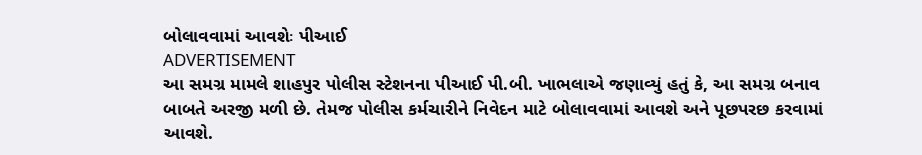બોલાવવામાં આવશેઃ પીઆઈ
ADVERTISEMENT
આ સમગ્ર મામલે શાહપુર પોલીસ સ્ટેશનના પીઆઈ પી.બી. ખાભલાએ જણાવ્યું હતું કે, આ સમગ્ર બનાવ બાબતે અરજી મળી છે. તેમજ પોલીસ કર્મચારીને નિવેદન માટે બોલાવવામાં આવશે અને પૂછપરછ કરવામાં આવશે.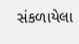સંકળાયેલા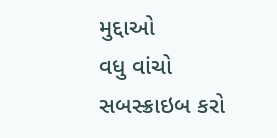મુદ્દાઓ
વધુ વાંચો
સબસ્ક્રાઇબ કરો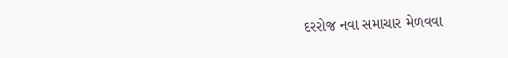દરરોજ નવા સમાચાર મેળવવા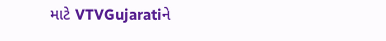માટે VTVGujaratiને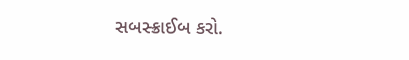સબસ્ક્રાઈબ કરો.